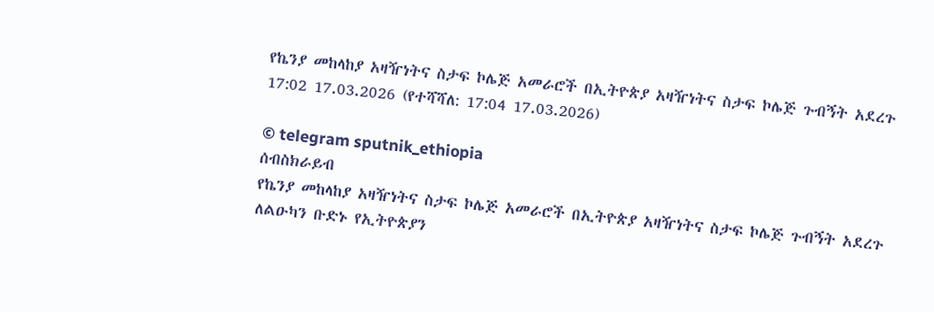የኬንያ መከላከያ አዛዥነትና ስታፍ ኮሌጅ አመራሮች በኢትዮጵያ አዛዥነትና ስታፍ ኮሌጅ ጉብኝት አደረጉ
17:02 17.03.2026 (የተሻሻለ: 17:04 17.03.2026)

© telegram sputnik_ethiopia
ሰብስክራይብ
የኬንያ መከላከያ አዛዥነትና ስታፍ ኮሌጅ አመራሮች በኢትዮጵያ አዛዥነትና ስታፍ ኮሌጅ ጉብኝት አደረጉ
ለልዑካን ቡድኑ የኢትዮጵያን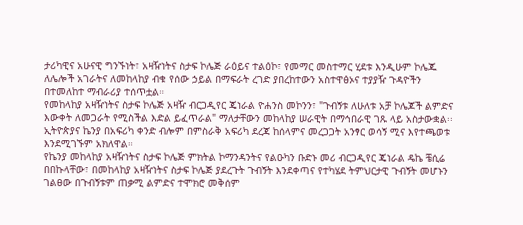ታሪካዊና አሁናዊ ግንኙነት፣ አዛዥነትና ስታፍ ኮሌጅ ራዕይና ተልዕኮ፣ የመማር መስተማር ሂደቱ እንዲሁም ኮሌጁ ለሌሎች አገራትና ለመከላከያ ብቁ የሰው ኃይል በማፍራት ረገድ ያበረከተውን አስተዋፅኦና ተያያዥ ጉዳዮችን በተመለከተ ማብራሪያ ተሰጥቷል።
የመከላከያ አዛዥነትና ስታፍ ኮሌጅ አዛዥ ብርጋዲየር ጄነራል ዮሐንስ መኮንን፣ "ጉብኝቱ ለሁለቱ አቻ ኮሌጆች ልምድና እውቀት ለመጋራት የሚስችል እድል ይፈጥራል" ማለታቸውን መከላከያ ሠራዊት በማኅበራዊ ገጹ ላይ አስታውቋል፡፡
ኢትዮጵያና ኬንያ በአፍሪካ ቀንድ ብሎም በምስራቅ አፍሪካ ደረጃ ከሰላምና መረጋጋት አንፃር ወሳኝ ሚና እየተጫወቱ እንደሚገኙም አክለዋል።
የኬንያ መከላከያ አዛዥነትና ስታፍ ኮሌጅ ምክትል ኮማንዳንትና የልዑካን ቡድኑ መሪ ብርጋዲየር ጄነራል ዴኬ ቼሲሬ በበኩላቸው፣ በመከላከያ አዛዥነትና ስታፍ ኮሌጅ ያደረጉት ጉብኝት እንደቀጣና የተካሄደ ትምህርታዊ ጉብኝት መሆኑን ገልፀው በጉብኝቱም ጠቃሚ ልምድና ተሞክሮ መቅሰም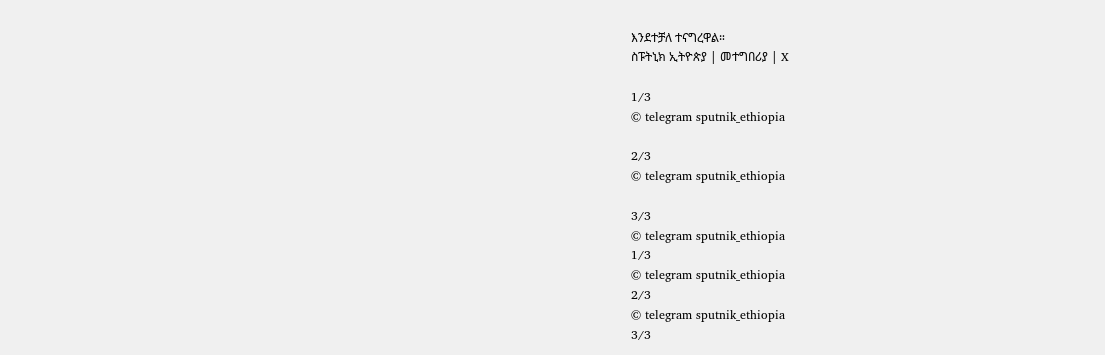እንደተቻለ ተናግረዋል።
ስፑትኒክ ኢትዮጵያ | መተግበሪያ | X

1/3
© telegram sputnik_ethiopia

2/3
© telegram sputnik_ethiopia

3/3
© telegram sputnik_ethiopia
1/3
© telegram sputnik_ethiopia
2/3
© telegram sputnik_ethiopia
3/3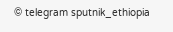© telegram sputnik_ethiopia